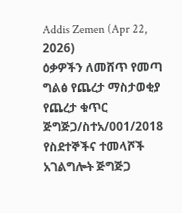Addis Zemen (Apr 22, 2026)
ዕቃዎችን ለመሸጥ የመጣ ግልፅ የጨረታ ማስታወቂያ
የጨረታ ቁጥር ጅግጅጋ/ስተአ/001/2018
የስደተኞችና ተመላሾች አገልግሎት ጅግጅጋ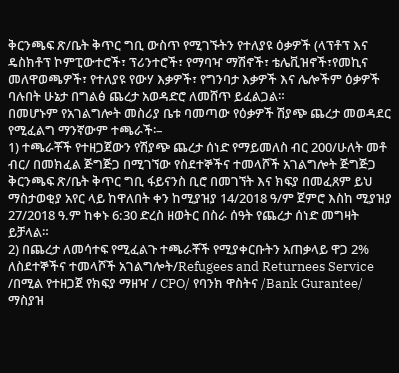ቅርንጫፍ ጽ/ቤት ቅጥር ግቢ ውስጥ የሚገኙትን የተለያዩ ዕቃዎች (ላፕቶፕ እና ዴስክቶፕ ኮምፒውተሮች፣ ፕሪንተሮች፣ የማባዣ ማሽኖች፣ ቴሌቪዝኖች፣የመኪና መለዋወጫዎች፣ የተለያዩ የውሃ እቃዎች፣ የግንባታ እቃዎች እና ሌሎችም ዕቃዎች ባሉበት ሁኔታ በግልፅ ጨረታ አወዳድሮ ለመሸጥ ይፈልጋል።
በመሆኑም የአገልግሎት መስሪያ ቤቱ ባመጣው የዕቃዎች ሽያጭ ጨረታ መወዳደር የሚፈልግ ማንኛውም ተጫራች፡–
1) ተጫራቾች የተዘጋጀውን የሽያጭ ጨረታ ሰነድ የማይመለስ ብር 200/ሁለት መቶ ብር/ በመክፈል ጅግጅጋ በሚገኘው የስደተኞችና ተመላሾች አገልግሎት ጅግጅጋ ቅርንጫፍ ጽ/ቤት ቅጥር ግቢ ፋይናንስ ቢሮ በመገኘት እና ክፍያ በመፈጸም ይህ ማስታወቂያ አየር ላይ ከዋለበት ቀን ከሚያዝያ 14/2018 ዓ/ም ጀምሮ እስከ ሚያዝያ 27/2018 ዓ.ም ከቀኑ 6:30 ድረስ ዘወትር በስራ ሰዓት የጨረታ ሰነድ መግዛት ይቻላል።
2) በጨረታ ለመሳተፍ የሚፈልጉ ተጫራቾች የሚያቀርቡትን አጠቃላይ ዋጋ 2% ለስደተኞችና ተመላሾች አገልግሎት/Refugees and Returnees Service /በሚል የተዘጋጀ የክፍያ ማዘዣ / CPO/ የባንክ ዋስትና /Bank Gurantee/ ማስያዝ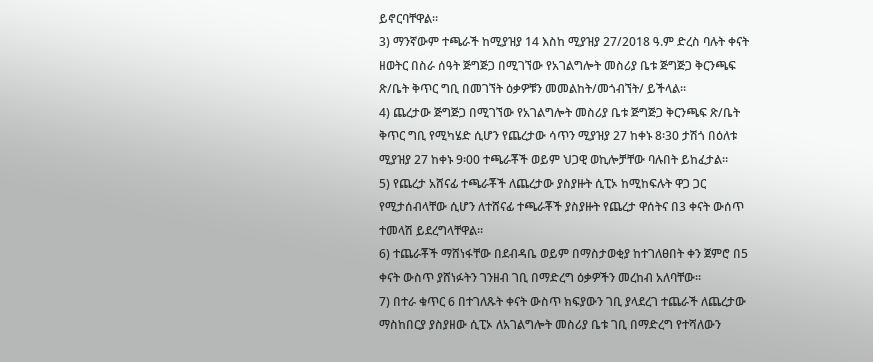ይኖርባቸዋል።
3) ማንኛውም ተጫራች ከሚያዝያ 14 እስከ ሚያዝያ 27/2018 ዓ.ም ድረስ ባሉት ቀናት ዘወትር በስራ ሰዓት ጅግጅጋ በሚገኘው የአገልግሎት መስሪያ ቤቱ ጅግጅጋ ቅርንጫፍ ጽ/ቤት ቅጥር ግቢ በመገኘት ዕቃዎቹን መመልከት/መጎብኘት/ ይችላል።
4) ጨረታው ጅግጅጋ በሚገኘው የአገልግሎት መስሪያ ቤቱ ጅግጅጋ ቅርንጫፍ ጽ/ቤት ቅጥር ግቢ የሚካሄድ ሲሆን የጨረታው ሳጥን ሚያዝያ 27 ከቀኑ 8፡30 ታሽጎ በዕለቱ ሚያዝያ 27 ከቀኑ 9፡00 ተጫራቾች ወይም ህጋዊ ወኪሎቻቸው ባሉበት ይከፈታል።
5) የጨረታ አሸናፊ ተጫራቾች ለጨረታው ያስያዙት ሲፒኦ ከሚከፍሉት ዋጋ ጋር የሚታሰብላቸው ሲሆን ለተሸናፊ ተጫራቾች ያስያዙት የጨረታ ዋሰትና በ3 ቀናት ውሰጥ ተመላሽ ይደረግላቸዋል።
6) ተጨራቾች ማሸነፋቸው በደብዳቤ ወይም በማስታወቂያ ከተገለፀበት ቀን ጀምሮ በ5 ቀናት ውስጥ ያሸነፉትን ገንዘብ ገቢ በማድረግ ዕቃዎችን መረከብ አለባቸው።
7) በተራ ቁጥር 6 በተገለጹት ቀናት ውስጥ ክፍያውን ገቢ ያላደረገ ተጨራች ለጨረታው ማስከበርያ ያስያዘው ሲፒኦ ለአገልግሎት መስሪያ ቤቱ ገቢ በማድረግ የተሻለውን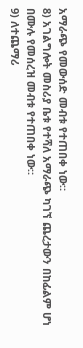አማራጭ የመውሰድ መብቱ የተጠበቀ ነው።
8) አገልግሎት መስሪያ ቤቱ የተሻለ አማራጭ ካገኘ ጨረታውን በከፊልም ሆነ በሙሉ የመሰረዝ መብቱ የተጠበቀ ነው።
9) ለተጨማሪ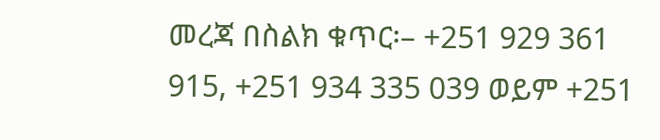መረጃ በስልክ ቁጥር፡– +251 929 361 915, +251 934 335 039 ወይም +251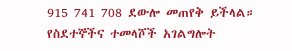915 741 708 ደውሎ መጠየቅ ይችላል።
የስደተኞችና ተመላሾች አገልግሎት